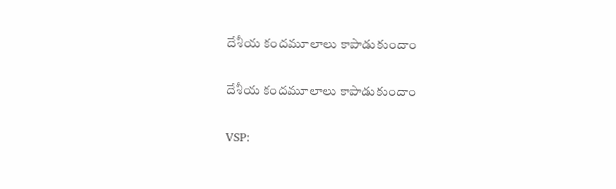దేశీయ కందమూలాలు కాపాడుకుందాం

దేశీయ కందమూలాలు కాపాడుకుందాం

VSP: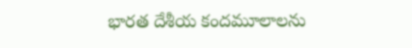భారత దేశీయ కందమూలాలను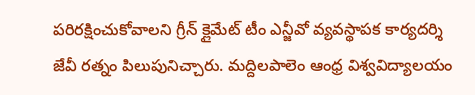పరిరక్షించుకోవాలని గ్రీన్ క్లైమేట్ టీం ఎన్జీవో వ్యవస్థాపక కార్యదర్శి జేవీ రత్నం పిలుపునిచ్చారు. మద్దిలపాలెం ఆంధ్ర విశ్వవిద్యాలయం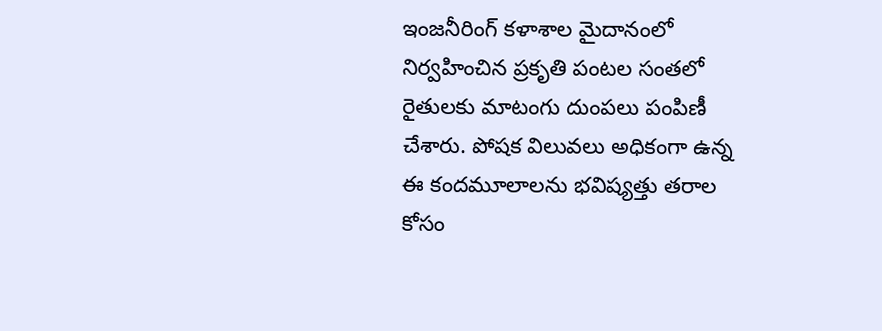ఇంజనీరింగ్ కళాశాల మైదానంలో నిర్వహించిన ప్రకృతి పంటల సంతలో రైతులకు మాటంగు దుంపలు పంపిణీ చేశారు. పోషక విలువలు అధికంగా ఉన్న ఈ కందమూలాలను భవిష్యత్తు తరాల కోసం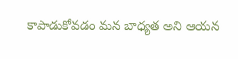కాపాడుకోవడం మన బాధ్యత అని ఆయన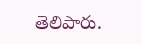తెలిపారు.